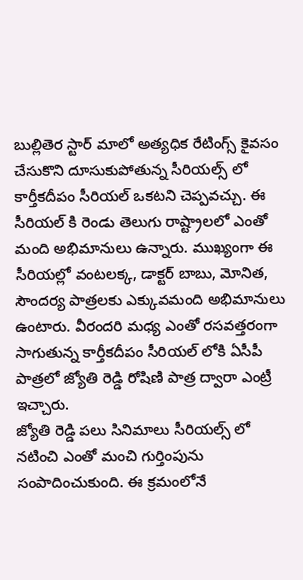బుల్లితెర స్టార్ మాలో అత్యధిక రేటింగ్స్ కైవసం చేసుకొని దూసుకుపోతున్న సీరియల్స్ లో కార్తీకదీపం సీరియల్ ఒకటని చెప్పవచ్చు. ఈ సీరియల్ కి రెండు తెలుగు రాష్ట్రాలలో ఎంతో మంది అభిమానులు ఉన్నారు. ముఖ్యంగా ఈ సీరియల్లో వంటలక్క, డాక్టర్ బాబు, మోనిత, సౌందర్య పాత్రలకు ఎక్కువమంది అభిమానులు ఉంటారు. వీరందరి మధ్య ఎంతో రసవత్తరంగా సాగుతున్న కార్తీకదీపం సీరియల్ లోకి ఏసీపీ పాత్రలో జ్యోతి రెడ్డి రోషిణి పాత్ర ద్వారా ఎంట్రీ ఇచ్చారు.
జ్యోతి రెడ్డి పలు సినిమాలు సీరియల్స్ లో నటించి ఎంతో మంచి గుర్తింపును సంపాదించుకుంది. ఈ క్రమంలోనే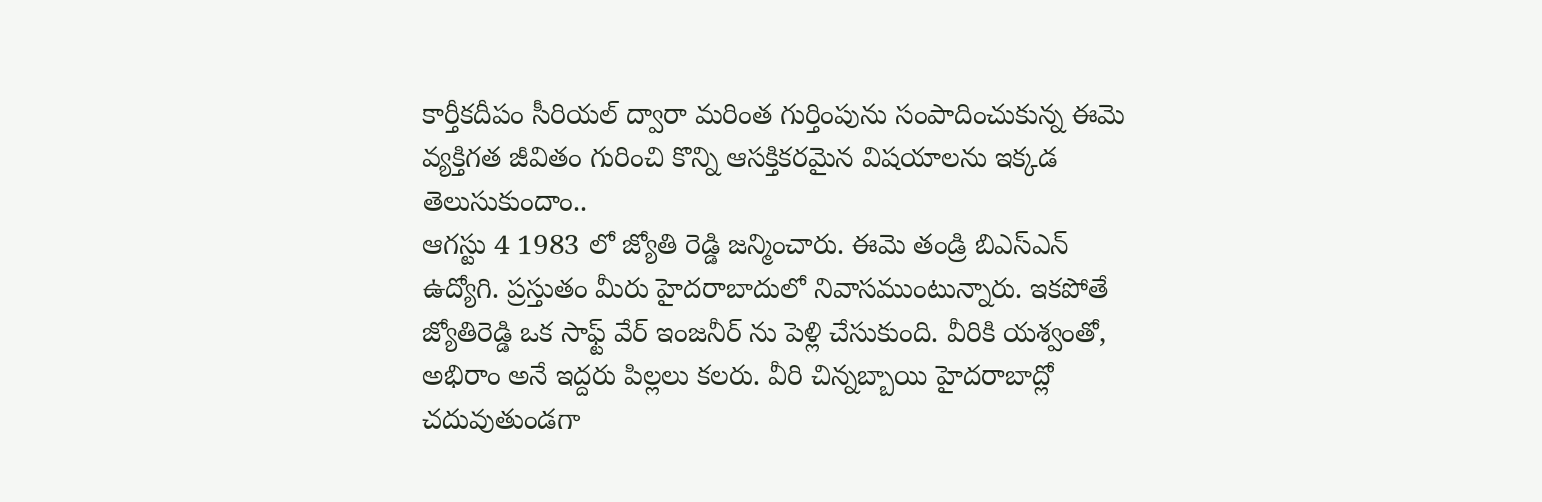కార్తీకదీపం సీరియల్ ద్వారా మరింత గుర్తింపును సంపాదించుకున్న ఈమె వ్యక్తిగత జీవితం గురించి కొన్ని ఆసక్తికరమైన విషయాలను ఇక్కడ తెలుసుకుందాం..
ఆగస్టు 4 1983 లో జ్యోతి రెడ్డి జన్మించారు. ఈమె తండ్రి బిఎస్ఎన్ ఉద్యోగి. ప్రస్తుతం మీరు హైదరాబాదులో నివాసముంటున్నారు. ఇకపోతే జ్యోతిరెడ్డి ఒక సాఫ్ట్ వేర్ ఇంజనీర్ ను పెళ్లి చేసుకుంది. వీరికి యశ్వంతో, అభిరాం అనే ఇద్దరు పిల్లలు కలరు. వీరి చిన్నబ్బాయి హైదరాబాద్లో చదువుతుండగా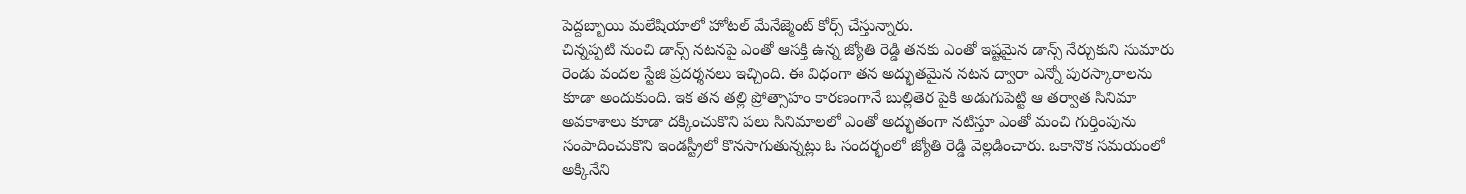పెద్దబ్బాయి మలేషియాలో హోటల్ మేనేజ్మెంట్ కోర్స్ చేస్తున్నారు.
చిన్నప్పటి నుంచి డాన్స్ నటనపై ఎంతో ఆసక్తి ఉన్న జ్యోతి రెడ్డి తనకు ఎంతో ఇష్టమైన డాన్స్ నేర్చుకుని సుమారు రెండు వందల స్టేజి ప్రదర్శనలు ఇచ్చింది. ఈ విధంగా తన అద్భుతమైన నటన ద్వారా ఎన్నో పురస్కారాలను కూడా అందుకుంది. ఇక తన తల్లి ప్రోత్సాహం కారణంగానే బుల్లితెర పైకి అడుగుపెట్టి ఆ తర్వాత సినిమా అవకాశాలు కూడా దక్కించుకొని పలు సినిమాలలో ఎంతో అద్భుతంగా నటిస్తూ ఎంతో మంచి గుర్తింపును సంపాదించుకొని ఇండస్ట్రీలో కొనసాగుతున్నట్లు ఓ సందర్భంలో జ్యోతి రెడ్డి వెల్లడించారు. ఒకానొక సమయంలో అక్కినేని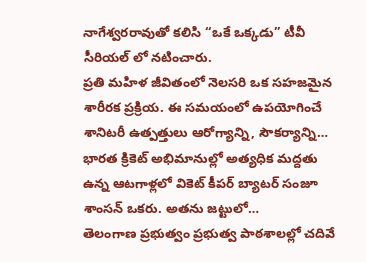నాగేశ్వరరావుతో కలిసి “ఒకే ఒక్కడు” టీవీ సీరియల్ లో నటించారు.
ప్రతి మహిళ జీవితంలో నెలసరి ఒక సహజమైన శారీరక ప్రక్రియ. ఈ సమయంలో ఉపయోగించే శానిటరీ ఉత్పత్తులు ఆరోగ్యాన్ని, సౌకర్యాన్ని…
భారత క్రికెట్ అభిమానుల్లో అత్యధిక మద్దతు ఉన్న ఆటగాళ్లలో వికెట్ కీపర్ బ్యాటర్ సంజూ శాంసన్ ఒకరు. అతను జట్టులో…
తెలంగాణ ప్రభుత్వం ప్రభుత్వ పాఠశాలల్లో చదివే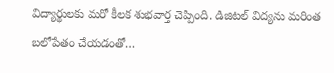విద్యార్థులకు మరో కీలక శుభవార్త చెప్పింది. డిజిటల్ విద్యను మరింత బలోపేతం చేయడంతో…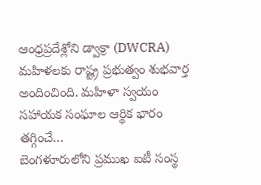ఆంధ్రప్రదేశ్లోని డ్వాక్రా (DWCRA) మహిళలకు రాష్ట్ర ప్రభుత్వం శుభవార్త అందించింది. మహిళా స్వయం సహాయక సంఘాల ఆర్థిక భారం తగ్గించే…
బెంగళూరులోని ప్రముఖ ఐటీ సంస్థ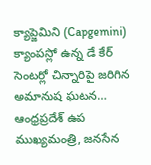క్యాప్జెమిని (Capgemini) క్యాంపస్లో ఉన్న డే కేర్ సెంటర్లో చిన్నారిపై జరిగిన అమానుష ఘటన…
ఆంధ్రప్రదేశ్ ఉప ముఖ్యమంత్రి, జనసేన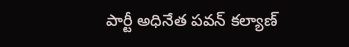పార్టీ అధినేత పవన్ కల్యాణ్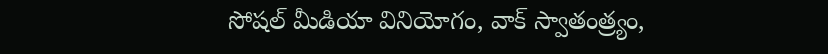సోషల్ మీడియా వినియోగం, వాక్ స్వాతంత్ర్యం,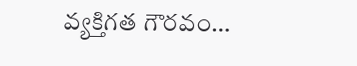వ్యక్తిగత గౌరవం…